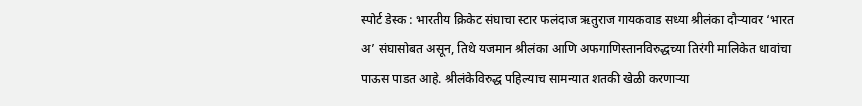स्पोर्ट डेस्क : भारतीय क्रिकेट संघाचा स्टार फलंदाज ऋतुराज गायकवाड सध्या श्रीलंका दौऱ्यावर ‘भारत अ’ संघासोबत असून, तिथे यजमान श्रीलंका आणि अफगाणिस्तानविरुद्धच्या तिरंगी मालिकेत धावांचा पाऊस पाडत आहे. श्रीलंकेविरुद्ध पहिल्याच सामन्यात शतकी खेळी करणाऱ्या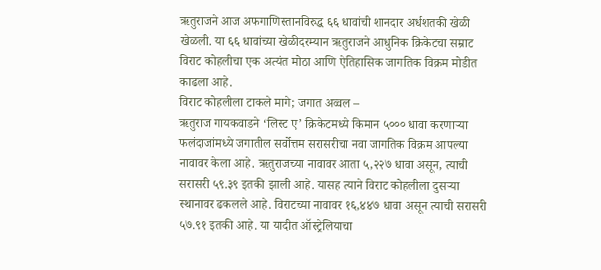ऋतुराजने आज अफगाणिस्तानविरुद्ध ६६ धावांची शानदार अर्धशतकी खेळी खेळली. या ६६ धावांच्या खेळीदरम्यान ऋतुराजने आधुनिक क्रिकेटचा सम्राट विराट कोहलीचा एक अत्यंत मोठा आणि ऐतिहासिक जागतिक विक्रम मोडीत काढला आहे.
विराट कोहलीला टाकले मागे; जगात अव्वल –
ऋतुराज गायकवाडने ‘लिस्ट ए’ क्रिकेटमध्ये किमान ५००० धावा करणाऱ्या फलंदाजांमध्ये जगातील सर्वोत्तम सरासरीचा नवा जागतिक विक्रम आपल्या नावावर केला आहे. ऋतुराजच्या नावावर आता ५,२२७ धावा असून, त्याची सरासरी ५९.३९ इतकी झाली आहे. यासह त्याने विराट कोहलीला दुसऱ्या स्थानावर ढकलले आहे. विराटच्या नावावर १६,४४७ धावा असून त्याची सरासरी ५७.९१ इतकी आहे. या यादीत ऑस्ट्रेलियाचा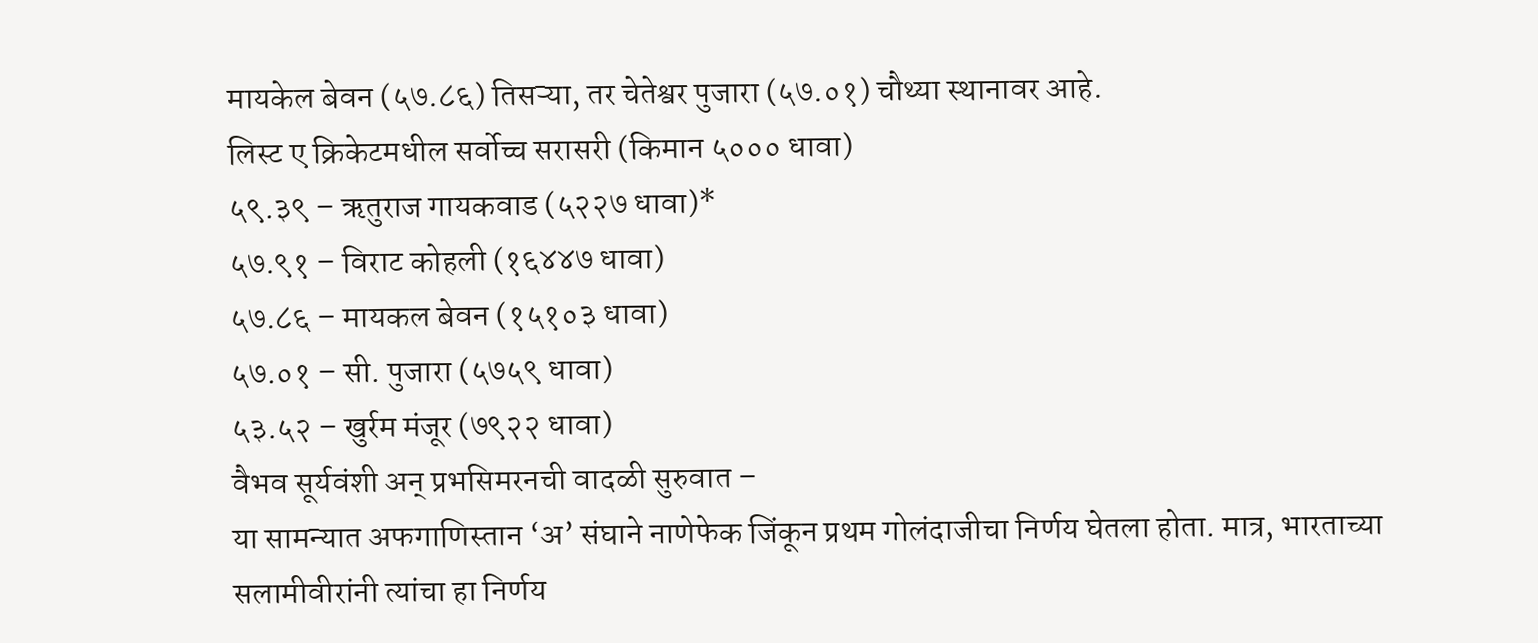मायकेल बेवन (५७.८६) तिसऱ्या, तर चेतेश्वर पुजारा (५७.०१) चौथ्या स्थानावर आहे.
लिस्ट ए क्रिकेटमधील सर्वोच्च सरासरी (किमान ५००० धावा)
५९.३९ – ऋतुराज गायकवाड (५२२७ धावा)*
५७.९१ – विराट कोहली (१६४४७ धावा)
५७.८६ – मायकल बेवन (१५१०३ धावा)
५७.०१ – सी. पुजारा (५७५९ धावा)
५३.५२ – खुर्रम मंजूर (७९२२ धावा)
वैभव सूर्यवंशी अन् प्रभसिमरनची वादळी सुरुवात –
या सामन्यात अफगाणिस्तान ‘अ’ संघाने नाणेफेक जिंकून प्रथम गोलंदाजीचा निर्णय घेतला होता. मात्र, भारताच्या सलामीवीरांनी त्यांचा हा निर्णय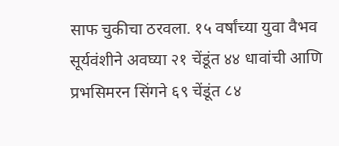साफ चुकीचा ठरवला. १५ वर्षांच्या युवा वैभव सूर्यवंशीने अवघ्या २१ चेंडूंत ४४ धावांची आणि प्रभसिमरन सिंगने ६९ चेंडूंत ८४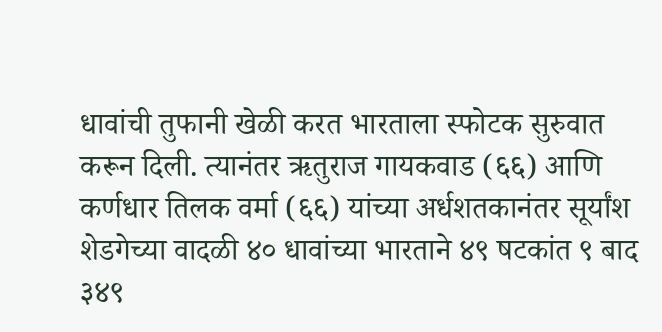धावांची तुफानी खेळी करत भारताला स्फोटक सुरुवात करून दिली. त्यानंतर ऋतुराज गायकवाड (६६) आणि कर्णधार तिलक वर्मा (६६) यांच्या अर्धशतकानंतर सूर्यांश शेडगेच्या वादळी ४० धावांच्या भारताने ४९ षटकांत ९ बाद ३४९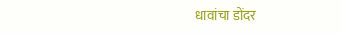धावांचा डोंदर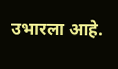उभारला आहे.